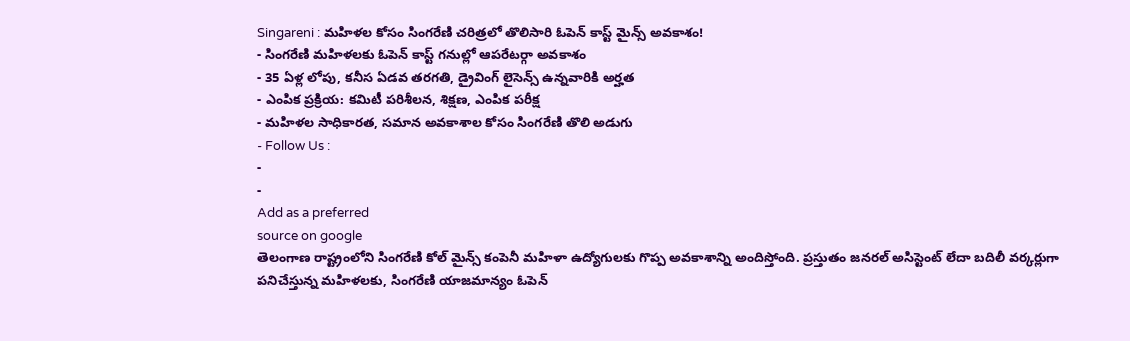Singareni : మహిళల కోసం సింగరేణి చరిత్రలో తొలిసారి ఓపెన్ కాస్ట్ మైన్స్ అవకాశం!
- సింగరేణి మహిళలకు ఓపెన్ కాస్ట్ గనుల్లో ఆపరేటర్గా అవకాశం
- 35 ఏళ్ల లోపు, కనీస ఏడవ తరగతి, డ్రైవింగ్ లైసెన్స్ ఉన్నవారికి అర్హత
- ఎంపిక ప్రక్రియ: కమిటీ పరిశీలన, శిక్షణ, ఎంపిక పరీక్ష
- మహిళల సాధికారత, సమాన అవకాశాల కోసం సింగరేణి తొలి అడుగు
- Follow Us :
-
-
Add as a preferred
source on google
తెలంగాణ రాష్ట్రంలోని సింగరేణి కోల్ మైన్స్ కంపెనీ మహిళా ఉద్యోగులకు గొప్ప అవకాశాన్ని అందిస్తోంది. ప్రస్తుతం జనరల్ అసిస్టెంట్ లేదా బదిలీ వర్కర్లుగా పనిచేస్తున్న మహిళలకు, సింగరేణి యాజమాన్యం ఓపెన్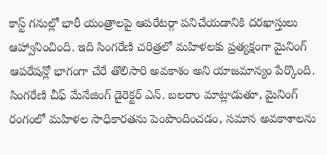కాస్ట్ గనుల్లో భారీ యంత్రాలపై ఆపరేటర్గా పనిచేయడానికి దరఖాస్తులు ఆహ్వానించింది. ఇది సింగరేణి చరిత్రలో మహిళలకు ప్రత్యక్షంగా మైనింగ్ ఆపరేషన్లో భాగంగా చేరే తొలిసారి అవకాశం అని యాజమాన్యం పేర్కొంది. సింగరేణి చీఫ్ మేనేజింగ్ డైరెక్టర్ ఎన్. బలరాం మాట్లాడుతూ, మైనింగ్ రంగంలో మహిళల సాధికారతను పెంపొందించడం, సమాన అవకాశాలను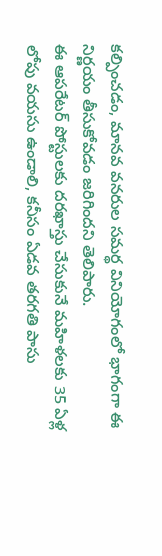కల్పించడం, మానవ వనరుల సమర్థ వినియోగంలో భాగంగా ఈ నిర్ణయం తీసుకోవడం జరిగిందని తెలిపారు.
ఈ ఆపరేటర్ పోస్టులకు దరఖాస్తు చేసుకునే మహిళలకు 35 ఏళ్ల లోపు వయసు ఉండాలి, కనీసం ఏడవ తరగతి పాసు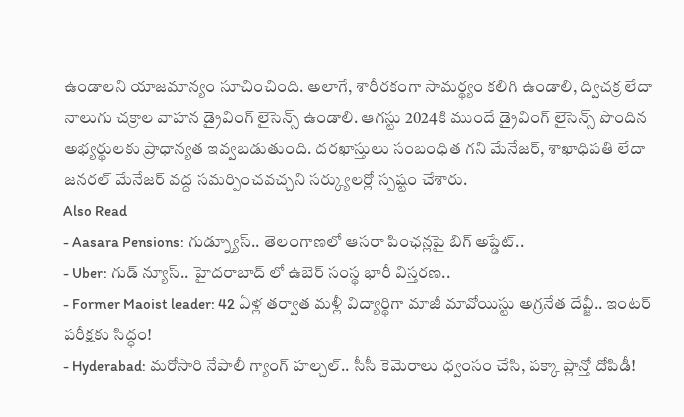ఉండాలని యాజమాన్యం సూచించింది. అలాగే, శారీరకంగా సామర్థ్యం కలిగి ఉండాలి, ద్విచక్ర లేదా నాలుగు చక్రాల వాహన డ్రైవింగ్ లైసెన్స్ ఉండాలి. ఆగస్టు 2024కి ముందే డ్రైవింగ్ లైసెన్స్ పొందిన అభ్యర్థులకు ప్రాధాన్యత ఇవ్వబడుతుంది. దరఖాస్తులు సంబంధిత గని మేనేజర్, శాఖాధిపతి లేదా జనరల్ మేనేజర్ వద్ద సమర్పించవచ్చని సర్క్యులర్లో స్పష్టం చేశారు.
Also Read
- Aasara Pensions: గుడ్న్యూస్.. తెలంగాణలో ఆసరా పింఛన్లపై బిగ్ అప్డేట్..
- Uber: గుడ్ న్యూస్.. హైదరాబాద్ లో ఉబెర్ సంస్థ భారీ విస్తరణ..
- Former Maoist leader: 42 ఏళ్ల తర్వాత మళ్లీ విద్యార్థిగా మాజీ మావోయిస్టు అగ్రనేత దేవ్జీ.. ఇంటర్ పరీక్షకు సిద్ధం!
- Hyderabad: మరోసారి నేపాలీ గ్యాంగ్ హల్చల్.. సీసీ కెమెరాలు ధ్వంసం చేసి, పక్కా ప్లాన్తో దోపిడీ!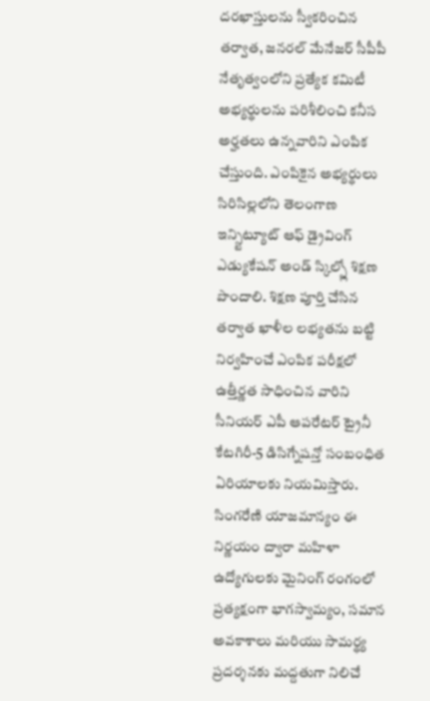దరఖాస్తులను స్వీకరించిన తర్వాత, జనరల్ మేనేజర్ సీపీపీ నేతృత్వంలోని ప్రత్యేక కమిటీ అభ్యర్థులను పరిశీలించి కనీస అర్హతలు ఉన్నవారిని ఎంపిక చేస్తుంది. ఎంపికైన అభ్యర్థులు సిరిసిల్లలోని తెలంగాణ ఇన్స్టిట్యూట్ ఆఫ్ డ్రైవింగ్ ఎడ్యుకేషన్ అండ్ స్కిల్స్లో శిక్షణ పొందాలి. శిక్షణ పూర్తి చేసిన తర్వాత ఖాళీల లభ్యతను బట్టి నిర్వహించే ఎంపిక పరీక్షలో ఉత్తీర్ణత సాధించిన వారిని సీనియర్ ఎపీ ఆపరేటర్ ట్రైనీ కేటగిరీ-5 డిసిగ్నేషన్తో సంబంధిత ఏరియాలకు నియమిస్తారు.
సింగరేణి యాజమాన్యం ఈ నిర్ణయం ద్వారా మహిళా ఉద్యోగులకు మైనింగ్ రంగంలో ప్రత్యక్షంగా భాగస్వామ్యం, సమాన అవకాశాలు మరియు సామర్థ్య ప్రదర్శనకు మద్దతుగా నిలిచే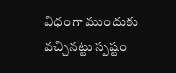విధంగా ముందుకు వచ్చినట్టు స్పష్టం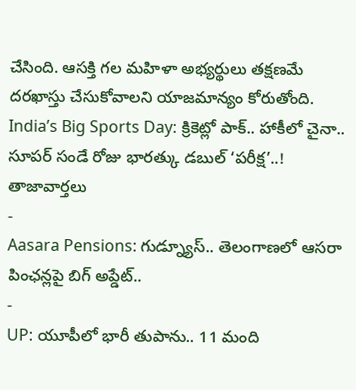చేసింది. ఆసక్తి గల మహిళా అభ్యర్థులు తక్షణమే దరఖాస్తు చేసుకోవాలని యాజమాన్యం కోరుతోంది.
India’s Big Sports Day: క్రికెట్లో పాక్.. హాకీలో చైనా.. సూపర్ సండే రోజు భారత్కు డబుల్ ‘పరీక్ష’..!
తాజావార్తలు
-
Aasara Pensions: గుడ్న్యూస్.. తెలంగాణలో ఆసరా పింఛన్లపై బిగ్ అప్డేట్..
-
UP: యూపీలో భారీ తుపాను.. 11 మంది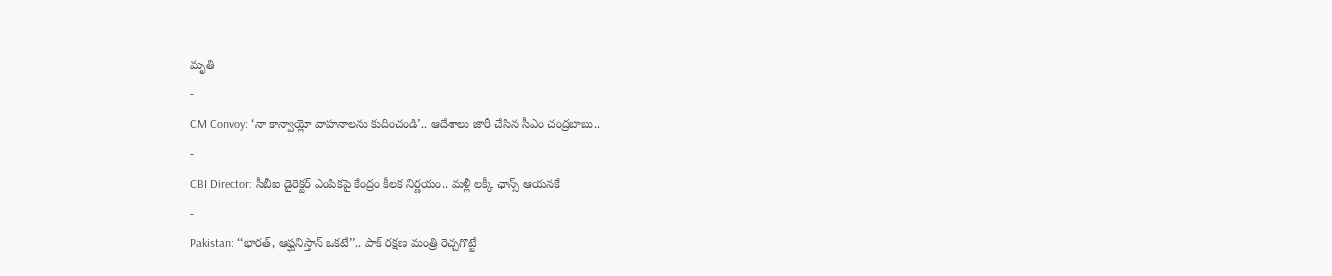మృతి
-
CM Convoy: ‘నా కాన్వాయ్లో వాహనాలను కుదించండి’.. ఆదేశాలు జారీ చేసిన సీఎం చంద్రబాబు..
-
CBI Director: సీబీఐ డైరెక్టర్ ఎంపికపై కేంద్రం కీలక నిర్ణయం.. మళ్లీ లక్కీ ఛాన్స్ ఆయనకే
-
Pakistan: ‘‘భారత్, ఆఫ్ఘనిస్తాన్ ఒకటే’’.. పాక్ రక్షణ మంత్రి రెచ్చగొట్టే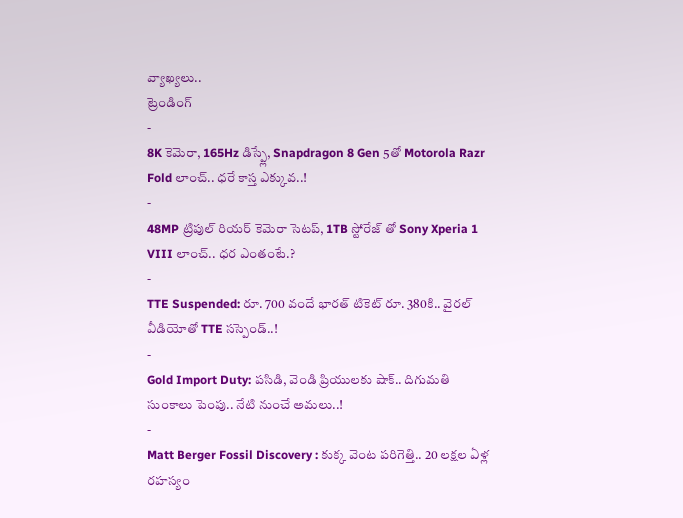వ్యాఖ్యలు..
ట్రెండింగ్
-
8K కెమెరా, 165Hz డిస్ప్లే, Snapdragon 8 Gen 5తో Motorola Razr Fold లాంచ్.. ధరే కాస్త ఎక్కువ..!
-
48MP ట్రిపుల్ రియర్ కెమెరా సెటప్, 1TB స్టోరేజ్ తో Sony Xperia 1 VIII లాంచ్.. ధర ఎంతంటే.?
-
TTE Suspended: రూ. 700 వందే భారత్ టికెట్ రూ. 380కి.. వైరల్ వీడియోతో TTE సస్పెండ్..!
-
Gold Import Duty: పసిడి, వెండి ప్రియులకు షాక్.. దిగుమతి సుంకాలు పెంపు.. నేటి నుంచే అమలు..!
-
Matt Berger Fossil Discovery : కుక్క వెంట పరిగెత్తి.. 20 లక్షల ఏళ్ల రహస్యం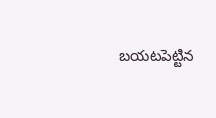బయటపెట్టిన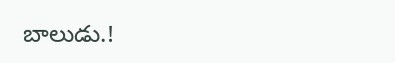బాలుడు.!